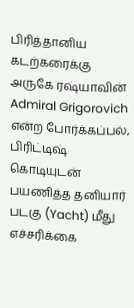பிரித்தானிய கடற்கரைக்கு அருகே ரஷ்யாவின் Admiral Grigorovich என்ற போர்க்கப்பல், பிரிட்டிஷ் கொடியுடன் பயணித்த தனியார் படகு (Yacht) மீது எச்சரிக்கை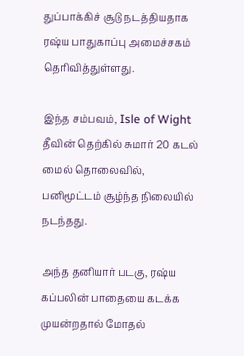துப்பாக்கிச் சூடு நடத்தியதாக ரஷ்ய பாதுகாப்பு அமைச்சகம் தெரிவித்துள்ளது.

இந்த சம்பவம், Isle of Wight தீவின் தெற்கில் சுமார் 20 கடல் மைல் தொலைவில், பனிமூட்டம் சூழ்ந்த நிலையில் நடந்தது.

அந்த தனியார் படகு, ரஷ்ய கப்பலின் பாதையை கடக்க முயன்றதால் மோதல்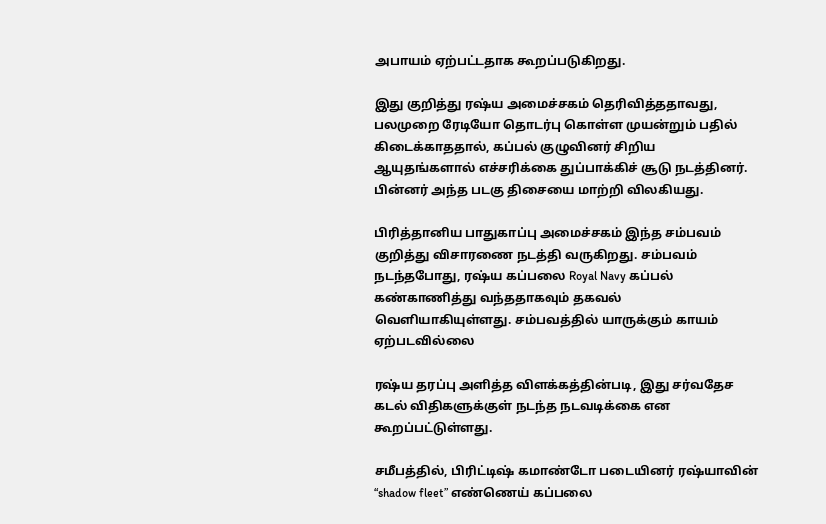அபாயம் ஏற்பட்டதாக கூறப்படுகிறது.

இது குறித்து ரஷ்ய அமைச்சகம் தெரிவித்ததாவது, பலமுறை ரேடியோ தொடர்பு கொள்ள முயன்றும் பதில் கிடைக்காததால், கப்பல் குழுவினர் சிறிய ஆயுதங்களால் எச்சரிக்கை துப்பாக்கிச் சூடு நடத்தினர். பின்னர் அந்த படகு திசையை மாற்றி விலகியது.

பிரித்தானிய பாதுகாப்பு அமைச்சகம் இந்த சம்பவம் குறித்து விசாரணை நடத்தி வருகிறது. சம்பவம் நடந்தபோது, ரஷ்ய கப்பலை Royal Navy கப்பல் கண்காணித்து வந்ததாகவும் தகவல் வெளியாகியுள்ளது. சம்பவத்தில் யாருக்கும் காயம் ஏற்படவில்லை

ரஷ்ய தரப்பு அளித்த விளக்கத்தின்படி, இது சர்வதேச கடல் விதிகளுக்குள் நடந்த நடவடிக்கை என கூறப்பட்டுள்ளது.

சமீபத்தில், பிரிட்டிஷ் கமாண்டோ படையினர் ரஷ்யாவின் “shadow fleet” எண்ணெய் கப்பலை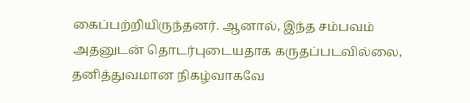கைப்பற்றியிருந்தனர். ஆனால், இந்த சம்பவம் அதனுடன் தொடர்புடையதாக கருதப்படவில்லை, தனித்துவமான நிகழ்வாகவே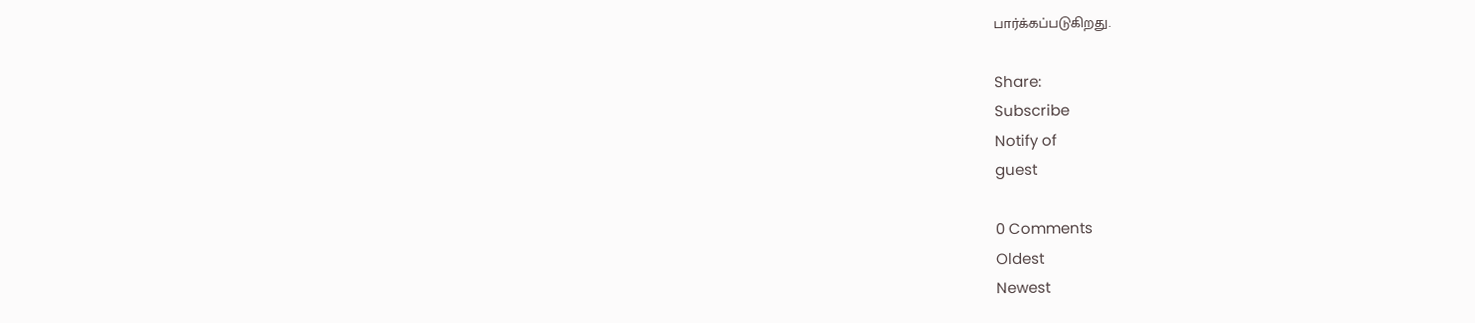பார்க்கப்படுகிறது.

Share:
Subscribe
Notify of
guest

0 Comments
Oldest
Newest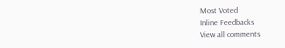Most Voted
Inline Feedbacks
View all comments